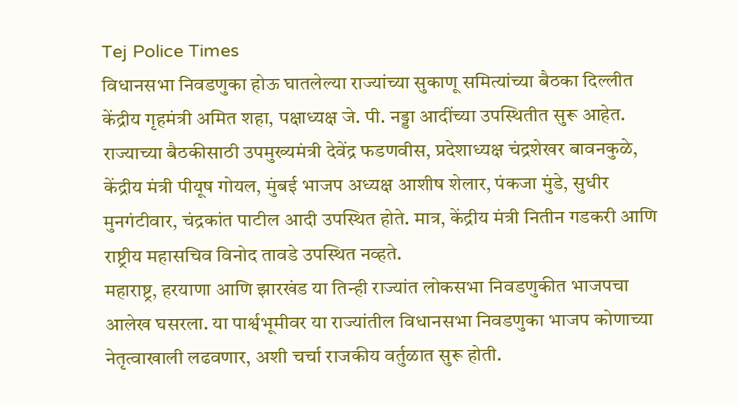Tej Police Times
विधानसभा निवडणुका होऊ घातलेल्या राज्यांच्या सुकाणू समित्यांच्या बैठका दिल्लीत केंद्रीय गृहमंत्री अमित शहा, पक्षाध्यक्ष जे. पी. नड्डा आदींच्या उपस्थितीत सुरू आहेत. राज्याच्या बैठकीसाठी उपमुख्यमंत्री देवेंद्र फडणवीस, प्रदेशाध्यक्ष चंद्रशेखर बावनकुळे, केंद्रीय मंत्री पीयूष गोयल, मुंबई भाजप अध्यक्ष आशीष शेलार, पंकजा मुंडे, सुधीर मुनगंटीवार, चंद्रकांत पाटील आदी उपस्थित होते. मात्र, केंद्रीय मंत्री नितीन गडकरी आणि राष्ट्रीय महासचिव विनोद तावडे उपस्थित नव्हते.
महाराष्ट्र, हरयाणा आणि झारखंड या तिन्ही राज्यांत लोकसभा निवडणुकीत भाजपचा आलेख घसरला. या पार्श्वभूमीवर या राज्यांतील विधानसभा निवडणुका भाजप कोणाच्या नेतृत्वाखाली लढवणार, अशी चर्चा राजकीय वर्तुळात सुरू होती.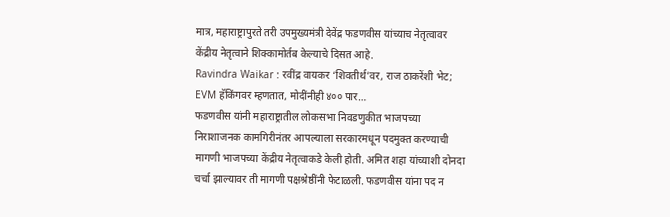मात्र, महाराष्ट्रापुरते तरी उपमुख्यमंत्री देवेंद्र फडणवीस यांच्याच नेतृत्वावर केंद्रीय नेतृत्वाने शिक्कामोर्तब केल्याचे दिसत आहे.
Ravindra Waikar : रवींद्र वायकर ‘शिवतीर्थ’वर, राज ठाकरेंशी भेट; EVM हॅकिंगवर म्हणतात, मोदींनीही ४०० पार…
फडणवीस यांनी महाराष्ट्रातील लोकसभा निवडणुकीत भाजपच्या निराशाजनक कामगिरीनंतर आपल्याला सरकारमधून पदमुक्त करण्याची मागणी भाजपच्या केंद्रीय नेतृत्वाकडे केली होती. अमित शहा यांच्याशी दोनदा चर्चा झाल्यावर ती मागणी पक्षश्रेष्ठींनी फेटाळली. फडणवीस यांना पद न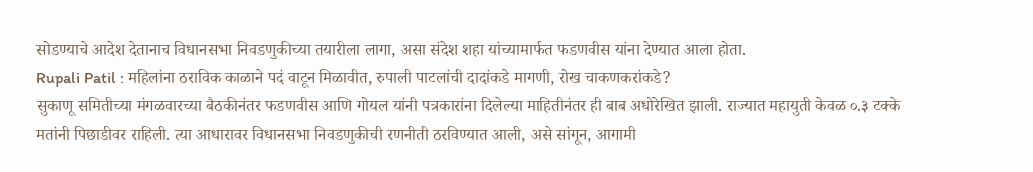सोडण्याचे आदेश देतानाच विधानसभा निवडणुकीच्या तयारीला लागा, असा संदेश शहा यांच्यामार्फत फडणवीस यांना देण्यात आला होता.
Rupali Patil : महिलांना ठराविक काळाने पदं वाटून मिळावीत, रुपाली पाटलांची दादांकडे मागणी, रोख चाकणकरांकडे?
सुकाणू समितीच्या मंगळवारच्या बैठकीनंतर फडणवीस आणि गोयल यांनी पत्रकारांना दिलेल्या माहितीनंतर ही बाब अधोरेखित झाली. राज्यात महायुती केवळ ०.३ टक्के मतांनी पिछाडीवर राहिली. त्या आधारावर विधानसभा निवडणुकीची रणनीती ठरविण्यात आली, असे सांगून, आगामी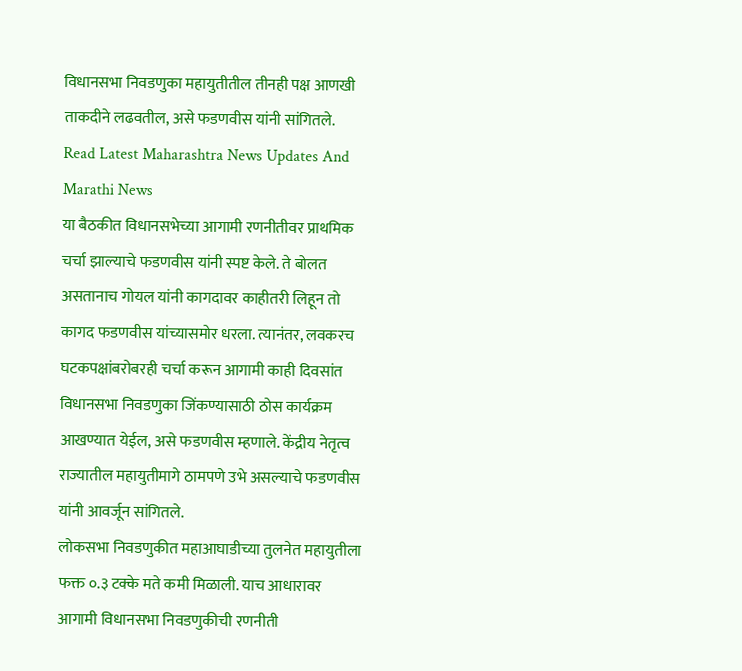विधानसभा निवडणुका महायुतीतील तीनही पक्ष आणखी ताकदीने लढवतील, असे फडणवीस यांनी सांगितले.
Read Latest Maharashtra News Updates And Marathi News
या बैठकीत विधानसभेच्या आगामी रणनीतीवर प्राथमिक चर्चा झाल्याचे फडणवीस यांनी स्पष्ट केले. ते बोलत असतानाच गोयल यांनी कागदावर काहीतरी लिहून तो कागद फडणवीस यांच्यासमोर धरला. त्यानंतर, लवकरच घटकपक्षांबरोबरही चर्चा करून आगामी काही दिवसांत विधानसभा निवडणुका जिंकण्यासाठी ठोस कार्यक्रम आखण्यात येईल, असे फडणवीस म्हणाले. केंद्रीय नेतृत्व राज्यातील महायुतीमागे ठामपणे उभे असल्याचे फडणवीस यांनी आवर्जून सांगितले.
लोकसभा निवडणुकीत महाआघाडीच्या तुलनेत महायुतीला फक्त ०.३ टक्के मते कमी मिळाली. याच आधारावर आगामी विधानसभा निवडणुकीची रणनीती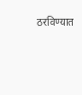ठरविण्यात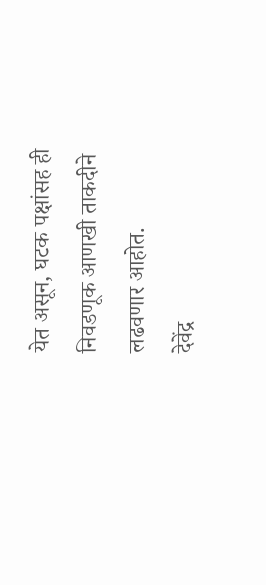येत असून, घटक पक्षांसह ही निवडणूक आणखी ताकदीने लढवणार आहोत.
देवेंद्र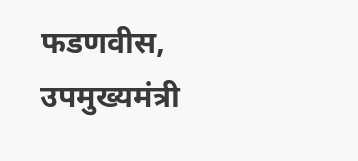फडणवीस, उपमुख्यमंत्री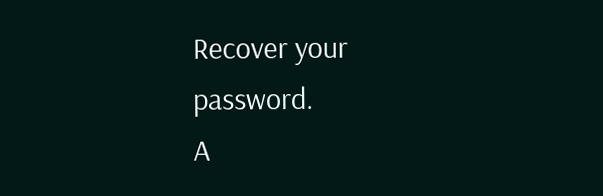Recover your password.
A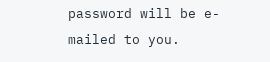password will be e-mailed to you.